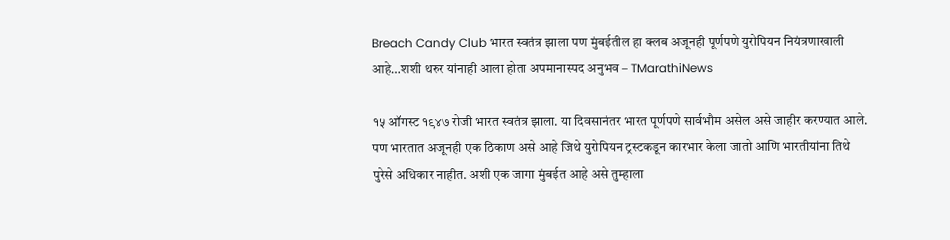Breach Candy Club भारत स्वतंत्र झाला पण मुंबईतील हा क्लब अजूनही पूर्णपणे युरोपियन नियंत्रणाखाली आहे…शशी थरुर यांनाही आला होता अपमानास्पद अनुभव – TMarathiNews

१५ ऑगस्ट १९४७ रोजी भारत स्वतंत्र झाला. या दिवसानंतर भारत पूर्णपणे सार्वभौम असेल असे जाहीर करण्यात आले. पण भारतात अजूनही एक ठिकाण असे आहे जिथे युरोपियन ट्रस्टकडून कारभार केला जातो आणि भारतीयांना तिथे पुरेसे अधिकार नाहीत. अशी एक जागा मुंबईत आहे असे तुम्हाला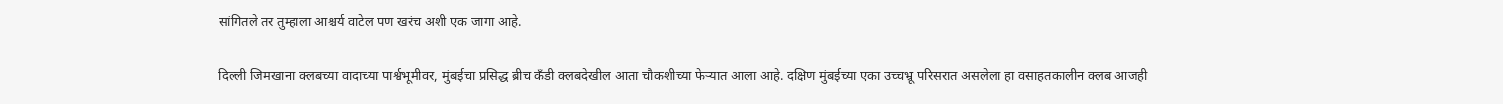सांगितले तर तुम्हाला आश्चर्य वाटेल पण खरंच अशी एक जागा आहे.

दिल्ली जिमखाना क्लबच्या वादाच्या पार्श्वभूमीवर, मुंबईचा प्रसिद्ध ब्रीच कँडी क्लबदेखील आता चौकशीच्या फेऱ्यात आला आहे. दक्षिण मुंबईच्या एका उच्चभ्रू परिसरात असलेला हा वसाहतकालीन क्लब आजही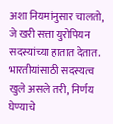अशा नियमांनुसार चालतो, जे खरी सत्ता युरोपियन सदस्यांच्या हातात देतात. भारतीयांसाठी सदस्यत्व खुले असले तरी, निर्णय घेण्याचे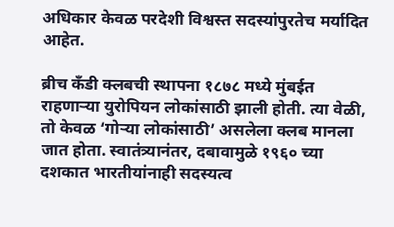अधिकार केवळ परदेशी विश्वस्त सदस्यांपुरतेच मर्यादित आहेत.

ब्रीच कँडी क्लबची स्थापना १८७८ मध्ये मुंबईत राहणाऱ्या युरोपियन लोकांसाठी झाली होती. त्या वेळी, तो केवळ ‘गोऱ्या लोकांसाठी’ असलेला क्लब मानला जात होता. स्वातंत्र्यानंतर, दबावामुळे १९६० च्या दशकात भारतीयांनाही सदस्यत्व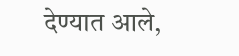देण्यात आले,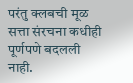परंतु क्लबची मूळ सत्ता संरचना कधीही पूर्णपणे बदलली नाही.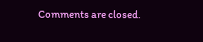Comments are closed.